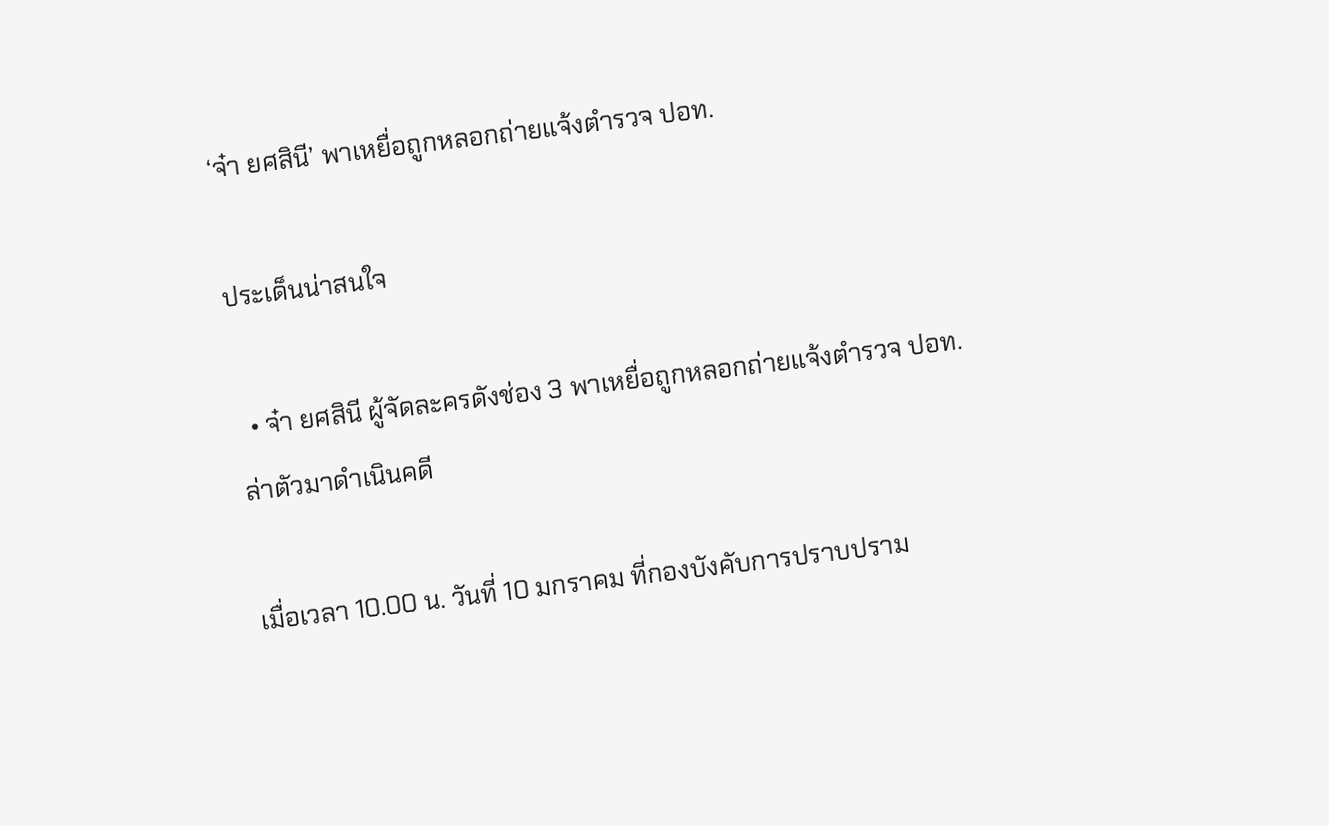‘จ๋า ยศสินี’ พาเหยื่อถูกหลอกถ่ายแจ้งตำรวจ ปอท.

ประเด็นน่าสนใจ

  • จ๋า ยศสินี ผู้จัดละครดังช่อง 3 พาเหยื่อถูกหลอกถ่ายแจ้งตำรวจ ปอท.ล่าตัวมาดำเนินคดี

เมื่อเวลา 10.00 น. วันที่ 10 มกราคม ที่กองบังคับการปราบปราม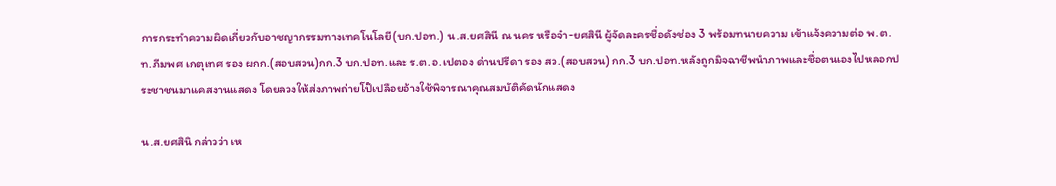การกระทำความผิดเกี่ยวกับอาชญากรรมทางเทคโนโลยี(บก.ปอท.) น.ส.ยศสินี ณ นคร หรือจ๋า-ยศสินี ผู้จัดละครชื่อดังช่อง 3 พร้อมทนายความ เข้าแจ้งความต่อ พ.ต.ท.ภีมพศ เกตุเทศ รอง ผกก.(สอบสวน)กก.3 บก.ปอท.และ ร.ต.อ.เปตอง ด่านปรีดา รอง สว.(สอบสวน) กก.3 บก.ปอท.หลังถูกมิจฉาชีพนำภาพและชื่อตนเองไปหลอกประชาชนมาแคสงานแสดง โดยลวงให้ส่งภาพถ่ายโป๊เปลือยอ้างใช้พิจารณาคุณสมบัติคัดนักแสดง

น.ส.ยศสินิ กล่าวว่า เห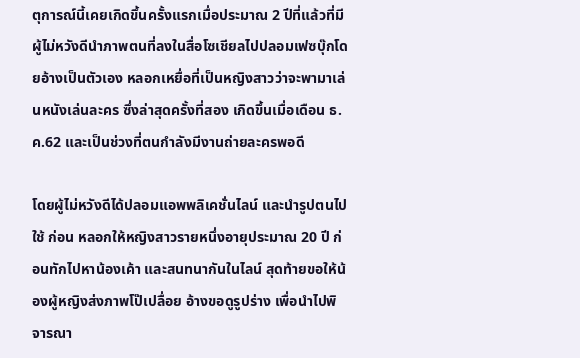ตุการณ์นี้เคยเกิดขึ้นครั้งแรกเมื่อประมาณ 2 ปีที่แล้วที่มีผู้ไม่หวังดีนำภาพตนที่ลงในสื่อโซเชียลไปปลอมเฟซบุ๊กโดยอ้างเป็นตัวเอง หลอกเหยื่อที่เป็นหญิงสาวว่าจะพามาเล่นหนังเล่นละคร ซึ่งล่าสุดครั้งที่สอง เกิดขึ้นเมื่อเดือน ธ.ค.62 และเป็นช่วงที่ตนกำลังมีงานถ่ายละครพอดี

โดยผู้ไม่หวังดีได้ปลอมแอพพลิเคชั่นไลน์ และนำรูปตนไปใช้ ก่อน หลอกให้หญิงสาวรายหนึ่งอายุประมาณ 20 ปี ก่อนทักไปหาน้องเค้า และสนทนากันในไลน์ สุดท้ายขอให้น้องผู้หญิงส่งภาพโป๊เปลื่อย อ้างขอดูรูปร่าง เพื่อนำไปพิจารณา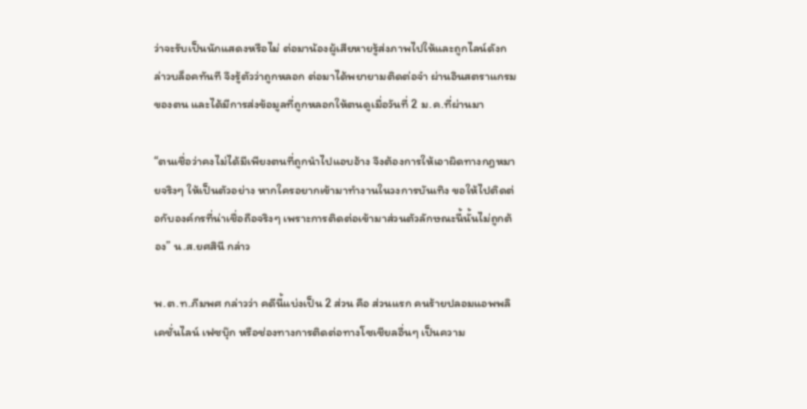ว่าจะรับเป็นนักแสดงหรือไม่ ต่อมาน้องผู้เสียหายรู้ส่งภาพไปให้และถูกไลน์ดังกล่าวบล็อคทันที จึงรู้ตัวว่าถูกหลอก ต่อมาได้พยายามติดต่อจ๋า ผ่านอินสตราแกรมของตน และได้มีการส่งข้อมูลที่ถูกหลอกให้ตนดูเมื่อวันที่ 2 ม.ค.ที่ผ่านมา

“ตนเชื่อว่าคงไม่ได้มีเพียงตนที่ถูกนำไปแอบอ้าง จึงต้องการให้เอาผิดทางกฎหมายจริงๆ ให้เป็นตัวอย่าง หากใครอยากเข้ามาทำงานในวงการบันเทิง ขอให้ไปติดต่อกับองค์กรที่น่าเชื่อถือจริงๆ เพราะการติดต่อเข้ามาส่วนตัวลักษณะนี้นั้นไม่ถูกต้อง” น.ส.ยศสินี กล่าว

พ.ต.ท.ภีมพศ กล่าวว่า คดีนี้แบ่งเป็น 2 ส่วน คือ ส่วนแรก คนร้ายปลอมแอพพลิเคชั่นไลน์ เฟซบุ๊ก หรือช่องทางการติดต่อทางโซเชียลอื่นๆ เป็นความ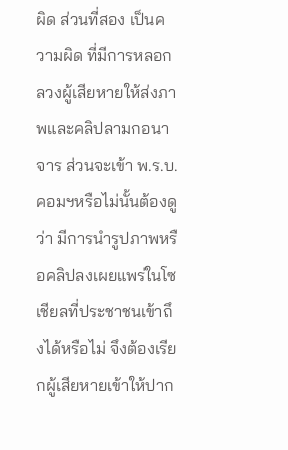ผิด ส่วนที่สอง เป็นความผิด ที่มีการหลอกลวงผู้เสียหายให้ส่งภาพและคลิปลามกอนาจาร ส่วนจะเข้า พ.ร.บ.คอมฯหรือไม่นั้นต้องดูว่า มีการนำรูปภาพหรือคลิปลงเผยแพร่ในโซเชียลที่ประชาชนเข้าถึงได้หรือไม่ จึงต้องเรียกผู้เสียหายเข้าให้ปาก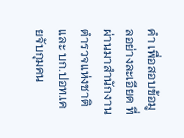คำ เพื่อสอบข้อมูลอย่างละเอียด ที่ผ่านมาสำนักงานตำรวจแห่งชาติ และ บก.ปอท.เคยจับกุมคน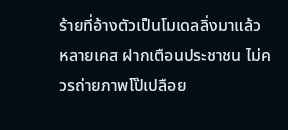ร้ายที่อ้างตัวเป็นโมเดลลิ่งมาแล้ว หลายเคส ฝากเตือนประชาชน ไม่ควรถ่ายภาพโป๊เปลือย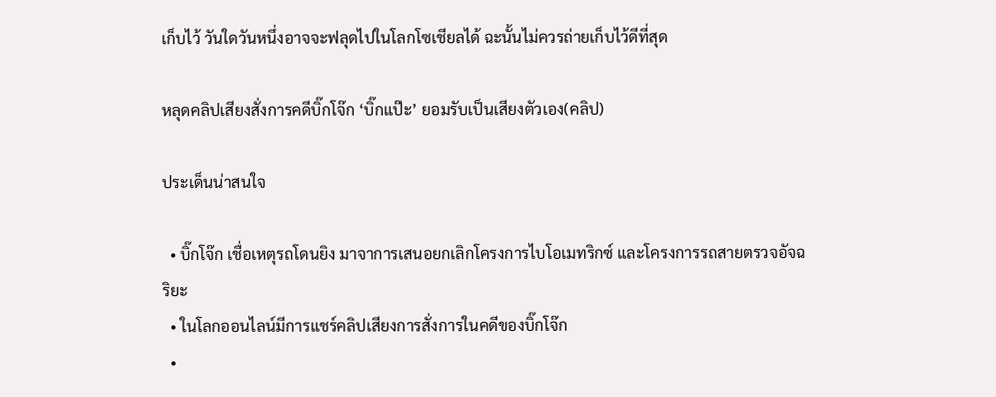เก็บไว้ วันใดวันหนึ่งอาจจะฟลุดไปในโลกโซเชียลได้ ฉะนั้นไม่ควรถ่ายเก็บไว้ดีที่สุด

หลุดคลิปเสียงสั่งการคดีบิ๊กโจ๊ก ‘บิ๊กแป๊ะ’ ยอมรับเป็นเสียงตัวเอง(คลิป)

ประเด็นน่าสนใจ

  • บิ๊กโจ๊ก เชื่อเหตุรถโดนยิง มาจาการเสนอยกเลิกโครงการไบโอเมทริกซ์ และโครงการรถสายตรวจอัจฉริยะ
  • ในโลกออนไลน์มีการแชร์คลิปเสียงการสั่งการในคดีของบิ๊กโจ๊ก
  •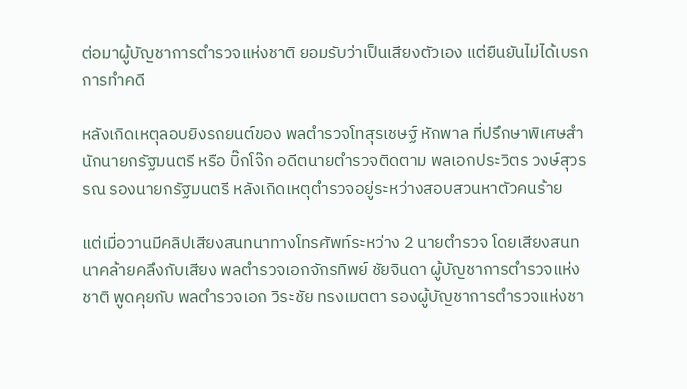ต่อมาผู้บัญชาการตำรวจแห่งชาติ ยอมรับว่าเป็นเสียงตัวเอง แต่ยืนยันไม่ได้เบรกการทำคดี

หลังเกิดเหตุลอบยิงรถยนต์ของ พลตำรวจโทสุรเชษฐ์ หักพาล ที่ปรึกษาพิเศษสำนักนายกรัฐมนตรี หรือ บิ๊กโจ๊ก อดีตนายตำรวจติดตาม พลเอกประวิตร วงษ์สุวรรณ รองนายกรัฐมนตรี หลังเกิดเหตุตำรวจอยู่ระหว่างสอบสวนหาตัวคนร้าย

แต่เมื่อวานมีคลิปเสียงสนทนาทางโทรศัพท์ระหว่าง 2 นายตำรวจ โดยเสียงสนทนาคล้ายคลึงกับเสียง พลตำรวจเอกจักรทิพย์ ชัยจินดา ผู้บัญชาการตำรวจแห่งชาติ พูดคุยกับ พลตำรวจเอก วิระชัย ทรงเมตตา รองผู้บัญชาการตำรวจแห่งชา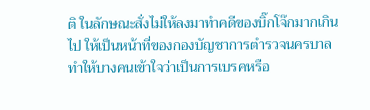ติ ในลักษณะสั่งไม่ให้ลงมาทำคดีของบิ๊กโจ๊กมากเกินไป ให้เป็นหน้าที่ของกองบัญชาการตำรวจนครบาล ทำให้บางคนเข้าใจว่าเป็นการเบรคหรือ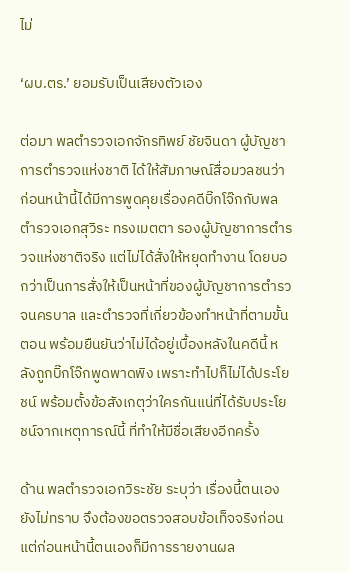ไม่

‘ผบ.ตร.’ ยอมรับเป็นเสียงตัวเอง

ต่อมา พลตำรวจเอกจักรทิพย์ ชัยจินดา ผู้บัญชาการตำรวจแห่งชาติ ได้ให้สัมภาษณ์สื่อมวลชนว่า ก่อนหน้านี้ได้มีการพูดคุยเรื่องคดีบิ๊กโจ๊กกับพลตำรวจเอกสุวิระ ทรงเมตตา รองผู้บัญชาการตำรวจแห่งชาติจริง แต่ไม่ได้สั่งให้หยุดทำงาน โดยบอกว่าเป็นการสั่งให้เป็นหน้าที่ของผู้บัญชาการตำรวจนครบาล และตำรวจที่เกี่ยวข้องทำหน้าที่ตามขั้นตอน พร้อมยืนยันว่าไม่ได้อยู่เบื้องหลังในคดีนี้ หลังถูกบิ๊กโจ๊กพูดพาดพิง เพราะทำไปก็ไม่ได้ประโยชน์ พร้อมตั้งข้อสังเกตุว่าใครกันแน่ที่ได้รับประโยชน์จากเหตุการณ์นี้ ที่ทำให้มีชื่อเสียงอีกครั้ง

ด้าน พลตำรวจเอกวิระชัย ระบุว่า เรื่องนี้ตนเองยังไม่ทราบ จึงต้องขอตรวจสอบข้อเท็จจริงก่อน แต่ก่อนหน้านี้ตนเองก็มีการรายงานผล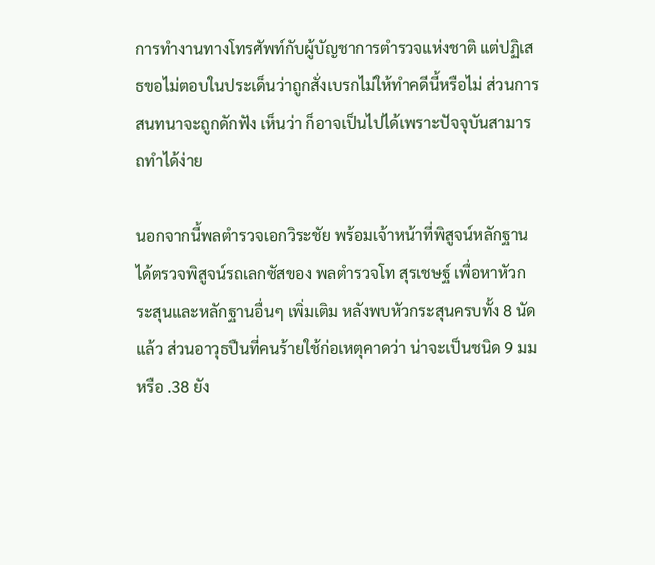การทำงานทางโทรศัพท์กับผู้บัญชาการตำรวจแห่งชาติ แต่ปฏิเสธขอไม่ตอบในประเด็นว่าถูกสั่งเบรกไม่ให้ทำคดีนี้หรือไม่ ส่วนการสนทนาจะถูกดักฟัง เห็นว่า ก็อาจเป็นไปได้เพราะปัจจุบันสามารถทำได้ง่าย

นอกจากนี้พลตำรวจเอกวิระชัย พร้อมเจ้าหน้าที่พิสูจน์หลักฐาน ได้ตรวจพิสูจน์รถเลกซัสของ พลตำรวจโท สุรเชษฐ์ เพื่อหาหัวกระสุนและหลักฐานอื่นๆ เพิ่มเติม หลังพบหัวกระสุนครบทั้ง 8 นัดแล้ว ส่วนอาวุธปืนที่คนร้ายใช้ก่อเหตุคาดว่า น่าจะเป็นชนิด 9 มม หรือ .38 ยัง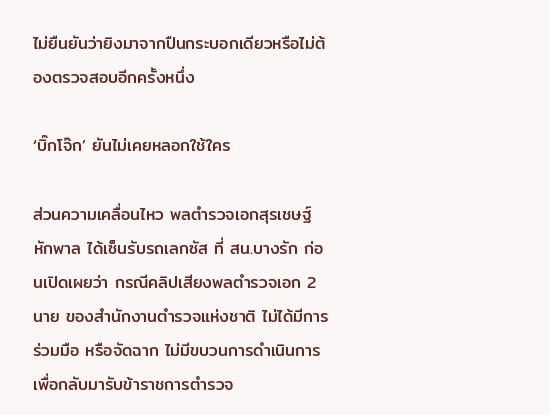ไม่ยืนยันว่ายิงมาจากปืนกระบอกเดียวหรือไม่ต้องตรวจสอบอีกครั้งหนึ่ง

‘บิ๊กโจ๊ก’ ยันไม่เคยหลอกใช้ใคร

ส่วนความเคลื่อนไหว พลตำรวจเอกสุรเชษฐ์ หักพาล ได้เซ็นรับรถเลกซัส ที่ สน.บางรัก ก่อนเปิดเผยว่า กรณีคลิปเสียงพลตำรวจเอก 2 นาย ของสำนักงานตำรวจแห่งชาติ ไม่ได้มีการร่วมมือ หรือจัดฉาก ไม่มีขบวนการดำเนินการเพื่อกลับมารับข้าราชการตำรวจ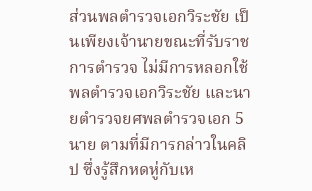ส่วนพลตำรวจเอกวิระชัย เป็นเพียงเจ้านายขณะที่รับราชการตำรวจ ไม่มีการหลอกใช้ พลตำรวจเอกวิระชัย และนายตำรวจยศพลตำรวจเอก 5 นาย ตามที่มีการกล่าวในคลิป ซึ่งรู้สึกหดหู่กับเห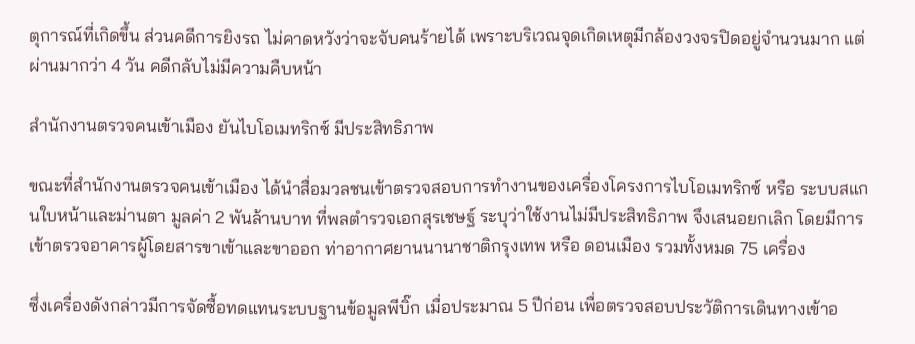ตุการณ์ที่เกิดขึ้น ส่วนคดีการยิงรถ ไม่คาดหวังว่าจะจับคนร้ายได้ เพราะบริเวณจุดเกิดเหตุมีกล้องวงจรปิดอยู่จำนวนมาก แต่ผ่านมากว่า 4 วัน คดีกลับไม่มีความคืบหน้า

สำนักงานตรวจคนเข้าเมือง ยันไบโอเมทริกซ์ มีประสิทธิภาพ

ขณะที่สำนักงานตรวจคนเข้าเมือง ได้นำสื่อมวลชนเข้าตรวจสอบการทำงานของเครื่องโครงการไบโอเมทริกซ์ หรือ ระบบสแกนใบหน้าและม่านตา มูลค่า 2 พันล้านบาท ที่พลตำรวจเอกสุรเชษฐ์ ระบุว่าใช้งานไม่มีประสิทธิภาพ จึงเสนอยกเลิก โดยมีการเข้าตรวจอาคารผู้โดยสารขาเข้าและขาออก ท่าอากาศยานนานาชาติกรุงเทพ หรือ ดอนเมือง รวมทั้งหมด 75 เครื่อง

ซึ่งเครื่องดังกล่าวมีการจัดซื้อทดแทนระบบฐานข้อมูลพีบิ๊ก เมื่อประมาณ 5 ปีก่อน เพื่อตรวจสอบประวัติการเดินทางเข้าอ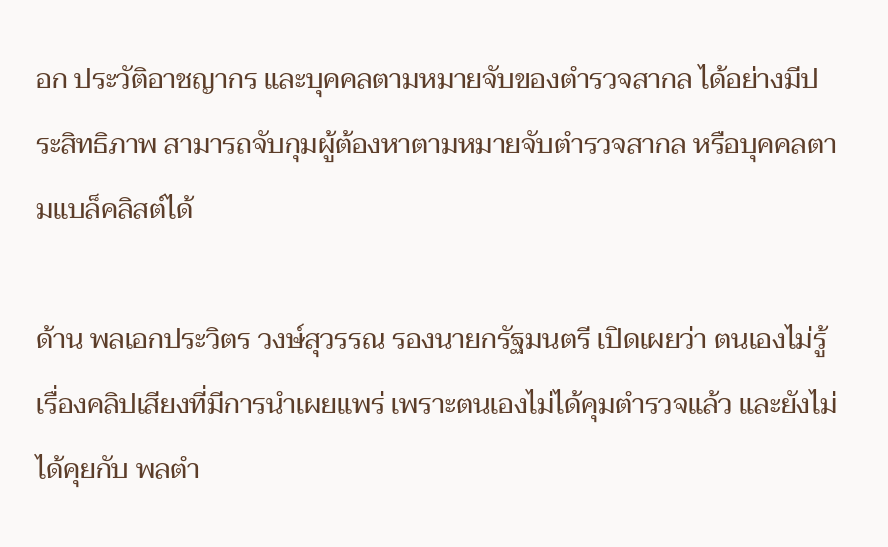อก ประวัติอาชญากร และบุคคลตามหมายจับของตำรวจสากล ได้อย่างมีประสิทธิภาพ สามารถจับกุมผู้ต้องหาตามหมายจับตำรวจสากล หรือบุคคลตามแบล็คลิสต์ได้

ด้าน พลเอกประวิตร วงษ์สุวรรณ รองนายกรัฐมนตรี เปิดเผยว่า ตนเองไม่รู้เรื่องคลิปเสียงที่มีการนำเผยแพร่ เพราะตนเองไม่ได้คุมตำรวจแล้ว และยังไม่ได้คุยกับ พลตำ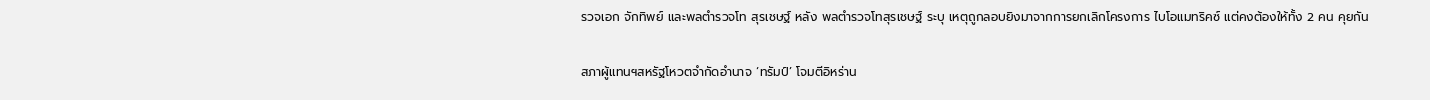รวจเอก จักทิพย์ และพลตำรวจโท สุรเชษฐ์ หลัง พลตำรวจโทสุรเชษฐ์ ระบุ เหตุถูกลอบยิงมาจากการยกเลิกโครงการ ไบโอแมทริคซ์ แต่คงต้องให้ทั้ง 2 คน คุยกัน

สภาผู้แทนฯสหรัฐโหวตจำกัดอำนาจ ‘ทรัมป์’ โจมตีอิหร่าน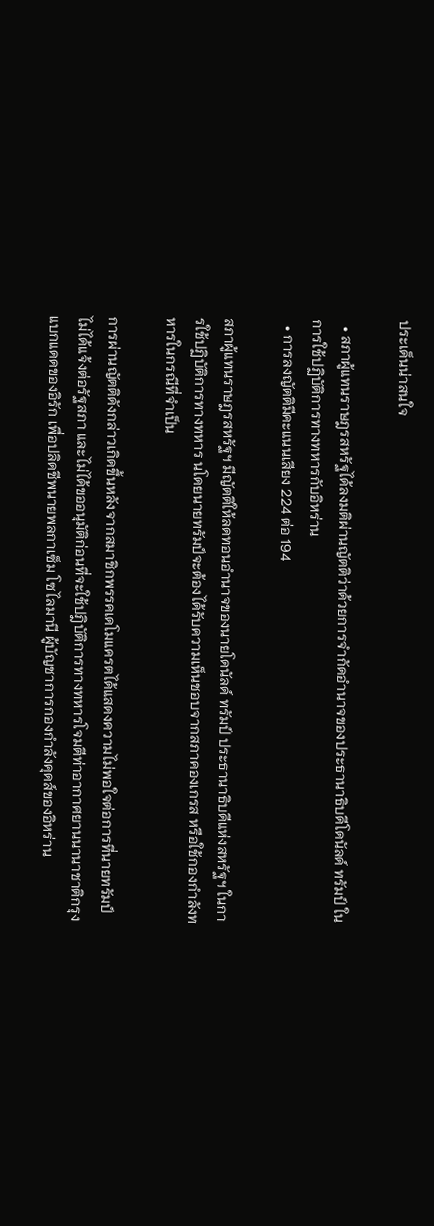ประเด็นน่าสนใจ

  • สภาผู้แทนราษฎรสหรัฐได้ลงมติผ่านญัตติว่าด้วยการจำกัดอำนาจของประธานาธิบดีโดนัลด์ ทรัมป์ ในการใช้ปฏิบัติการทางทหารกับอิหร่าน
  • การลงญัตติมีคะแนนเสียง 224 ต่อ 194

สภาผู้แทนราษฎรสหรัฐฯ มีญัตติให้ลดทอนอำนาจของนายโดนัลด์ ทรัมป์ ประธานาธิบดีแห่งสหรัฐฯ ในการใช้ปฏิบัติการทางทหาร นโดยนายทรัมป์จะต้องได้รับความเห็นชอบจากสภาคองเกรส หรือใช้กองกำลังทหารในกรณีที่จำเป็น

การผ่านญัตติดังกล่าวเกิดขึ้นหลังจากสมาชิกพรรคเดโมแครตได้แสดงความไม่พอใจต่อการที่นายทรัมป์ไม่ได้แจ้งต่อรัฐสภา และไม่ได้ขออนุมัติก่อนที่จะใช้ปฎิบัติการทางทหารโจมตีท่าอากาศยานนานาชาติกรุงแบกแดดของอิรัก เพื่อปลิดชีพนายพลกาเซ็ม โซไลมานี ผู้บัญชาการกองกำลังคุดส์ของอิหร่าน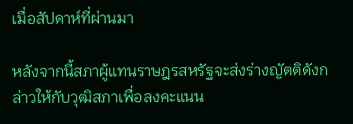เมื่อสัปดาห์ที่ผ่านมา

หลังจากนี้สภาผู้แทนราษฎรสหรัฐจะส่งร่างญัตติดังกล่าวให้กับวุฒิสภาเพื่อลงคะแนน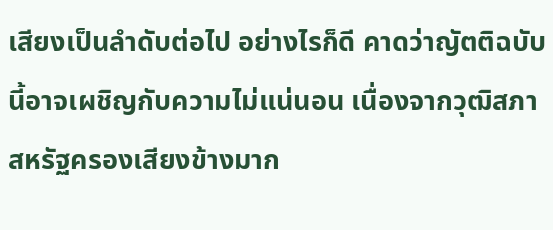เสียงเป็นลำดับต่อไป อย่างไรก็ดี คาดว่าญัตติฉบับนี้อาจเผชิญกับความไม่แน่นอน เนื่องจากวุฒิสภาสหรัฐครองเสียงข้างมาก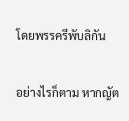โดยพรรครีพับลิกัน

อย่างไรก็ตาม หากญัต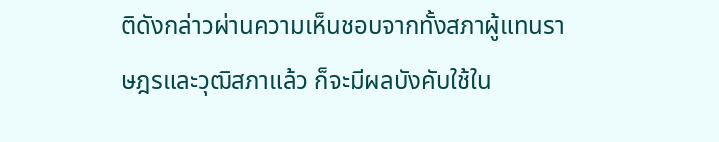ติดังกล่าวผ่านความเห็นชอบจากทั้งสภาผู้แทนราษฎรและวุฒิสภาแล้ว ก็จะมีผลบังคับใช้ใน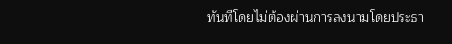ทันทีโดยไม่ต้องผ่านการลงนามโดยประธา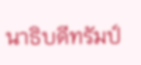นาธิบดีทรัมป์